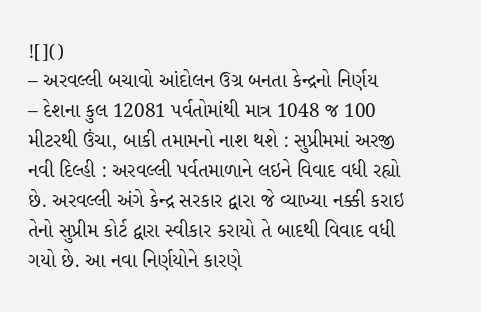![]()
– અરવલ્લી બચાવો આંદોલન ઉગ્ર બનતા કેન્દ્રનો નિર્ણય
– દેશના કુલ 12081 પર્વતોમાંથી માત્ર 1048 જ 100 મીટરથી ઉંચા, બાકી તમામનો નાશ થશે : સુપ્રીમમાં અરજી
નવી દિલ્હી : અરવલ્લી પર્વતમાળાને લઇને વિવાદ વધી રહ્યો છે. અરવલ્લી અંગે કેન્દ્ર સરકાર દ્વારા જે વ્યાખ્યા નક્કી કરાઇ તેનો સુપ્રીમ કોર્ટ દ્વારા સ્વીકાર કરાયો તે બાદથી વિવાદ વધી ગયો છે. આ નવા નિર્ણયોને કારણે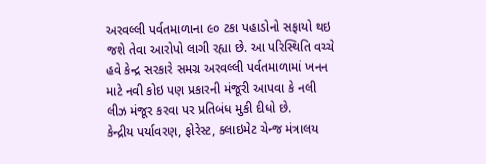અરવલ્લી પર્વતમાળાના ૯૦ ટકા પહાડોનો સફાયો થઇ જશે તેવા આરોપો લાગી રહ્યા છે. આ પરિસ્થિતિ વચ્ચે હવે કેન્દ્ર સરકારે સમગ્ર અરવલ્લી પર્વતમાળામાં ખનન માટે નવી કોઇ પણ પ્રકારની મંજૂરી આપવા કે નલી લીઝ મંજૂર કરવા પર પ્રતિબંધ મુકી દીધો છે.
કેન્દ્રીય પર્યાવરણ, ફોરેસ્ટ, ક્લાઇમેટ ચેન્જ મંત્રાલય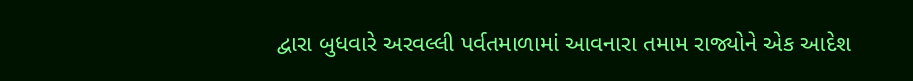દ્વારા બુધવારે અરવલ્લી પર્વતમાળામાં આવનારા તમામ રાજ્યોને એક આદેશ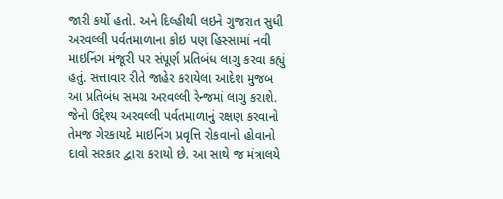જારી કર્યો હતો. અને દિલ્હીથી લઇને ગુજરાત સુધી અરવલ્લી પર્વતમાળાના કોઇ પણ હિસ્સામાં નવી માઇનિંગ મંજૂરી પર સંપૂર્ણ પ્રતિબંધ લાગુ કરવા કહ્યું હતું. સત્તાવાર રીતે જાહેર કરાયેલા આદેશ મુજબ આ પ્રતિબંધ સમગ્ર અરવલ્લી રેન્જમાં લાગુ કરાશે. જેનો ઉદ્દેશ્ય અરવલ્લી પર્વતમાળાનું રક્ષણ કરવાનો તેમજ ગેરકાયદે માઇનિંગ પ્રવૃત્તિ રોકવાનો હોવાનો દાવો સરકાર દ્વારા કરાયો છે. આ સાથે જ મંત્રાલયે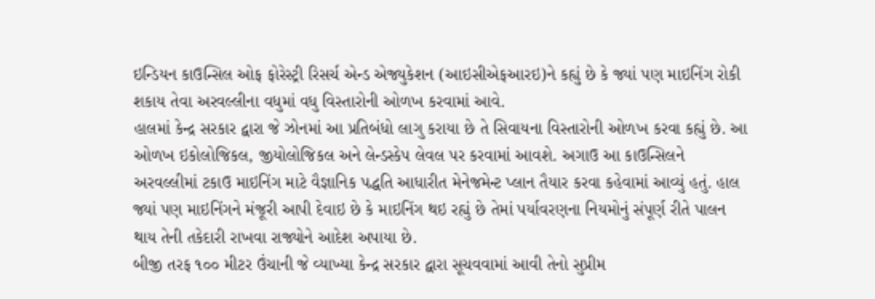ઇન્ડિયન કાઉન્સિલ ઓફ ફોરેસ્ટ્રી રિસર્ચ એન્ડ એજ્યુકેશન (આઇસીએફઆરઇ)ને કહ્યું છે કે જ્યાં પણ માઇનિંગ રોકી શકાય તેવા અરવલ્લીના વધુમાં વધુ વિસ્તારોની ઓળખ કરવામાં આવે.
હાલમાં કેન્દ્ર સરકાર દ્વારા જે ઝોનમાં આ પ્રતિબંધો લાગુ કરાયા છે તે સિવાયના વિસ્તારોની ઓળખ કરવા કહ્યું છે. આ ઓળખ ઇકોલોજિકલ, જીયોલોજિકલ અને લેન્ડસ્કેપ લેવલ પર કરવામાં આવશે. અગાઉ આ કાઉન્સિલને અરવલ્લીમાં ટકાઉ માઇનિંગ માટે વૈજ્ઞાનિક પદ્ધતિ આધારીત મેનેજમેન્ટ પ્લાન તૈયાર કરવા કહેવામાં આવ્યું હતું. હાલ જ્યાં પણ માઇનિંગને મંજૂરી આપી દેવાઇ છે કે માઇનિંગ થઇ રહ્યું છે તેમાં પર્યાવરણના નિયમોનું સંપૂર્ણ રીતે પાલન થાય તેની તકેદારી રાખવા રાજ્યોને આદેશ અપાયા છે.
બીજી તરફ ૧૦૦ મીટર ઉંચાની જે વ્યાખ્યા કેન્દ્ર સરકાર દ્વારા સૂચવવામાં આવી તેનો સુપ્રીમ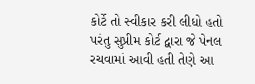કોર્ટે તો સ્વીકાર કરી લીધો હતો પરંતુ સુપ્રીમ કોર્ટ દ્વારા જે પેનલ રચવામાં આવી હતી તેણે આ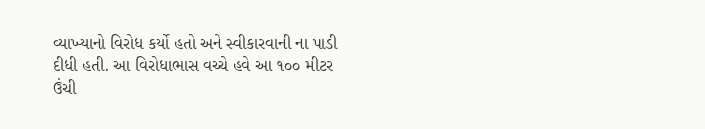વ્યાખ્યાનો વિરોધ કર્યો હતો અને સ્વીકારવાની ના પાડી દીધી હતી. આ વિરોધાભાસ વચ્ચે હવે આ ૧૦૦ મીટર ઉંચી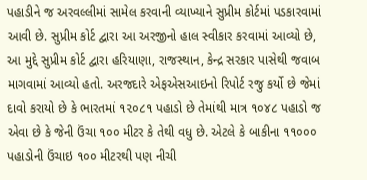પહાડીને જ અરવલ્લીમાં સામેલ કરવાની વ્યાખ્યાને સુપ્રીમ કોર્ટમાં પડકારવામાં આવી છે. સુપ્રીમ કોર્ટ દ્વારા આ અરજીનો હાલ સ્વીકાર કરવામાં આવ્યો છે, આ મુદ્દે સુપ્રીમ કોર્ટ દ્વારા હરિયાણા, રાજસ્થાન, કેન્દ્ર સરકાર પાસેથી જવાબ માગવામાં આવ્યો હતો. અરજદારે એફએસઆઇનો રિપોર્ટ રજુ કર્યો છે જેમાં દાવો કરાયો છે કે ભારતમાં ૧૨૦૮૧ પહાડો છે તેમાંથી માત્ર ૧૦૪૮ પહાડો જ એવા છે કે જેની ઉંચા ૧૦૦ મીટર કે તેથી વધુ છે. એટલે કે બાકીના ૧૧૦૦૦ પહાડોની ઉંચાઇ ૧૦૦ મીટરથી પણ નીચી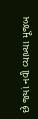છે જ્યાં નવી વ્યાખ્યા મૂજબ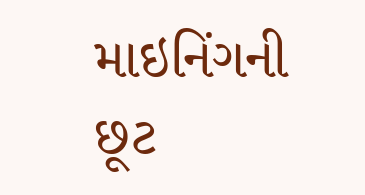માઇનિંગની છૂટ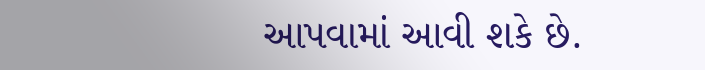આપવામાં આવી શકે છે.